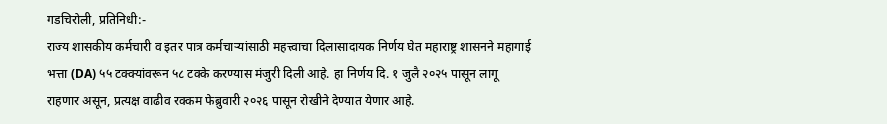गडचिरोली, प्रतिनिधी:-
राज्य शासकीय कर्मचारी व इतर पात्र कर्मचाऱ्यांसाठी महत्त्वाचा दिलासादायक निर्णय घेत महाराष्ट्र शासनने महागाई भत्ता (DA) ५५ टक्क्यांवरून ५८ टक्के करण्यास मंजुरी दिली आहे. हा निर्णय दि. १ जुलै २०२५ पासून लागू राहणार असून, प्रत्यक्ष वाढीव रक्कम फेब्रुवारी २०२६ पासून रोखीने देण्यात येणार आहे.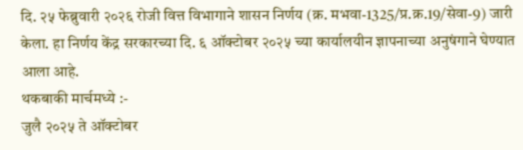दि. २५ फेब्रुवारी २०२६ रोजी वित्त विभागाने शासन निर्णय (क्र. मभवा-1325/प्र.क्र.19/सेवा-9) जारी केला. हा निर्णय केंद्र सरकारच्या दि. ६ ऑक्टोबर २०२५ च्या कार्यालयीन ज्ञापनाच्या अनुषंगाने घेण्यात आला आहे.
थकबाकी मार्चमध्ये :-
जुलै २०२५ ते ऑक्टोबर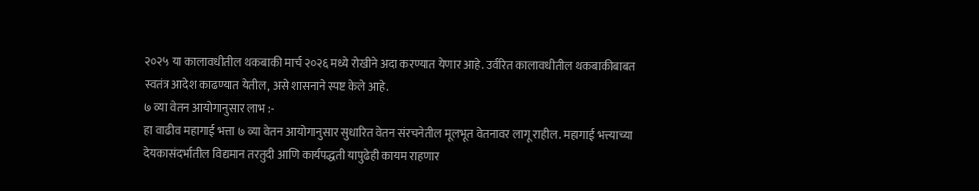२०२५ या कालावधीतील थकबाकी मार्च २०२६ मध्ये रोखीने अदा करण्यात येणार आहे. उर्वरित कालावधीतील थकबाकीबाबत स्वतंत्र आदेश काढण्यात येतील, असे शासनाने स्पष्ट केले आहे.
७ व्या वेतन आयोगानुसार लाभ :-
हा वाढीव महागाई भत्ता ७ व्या वेतन आयोगानुसार सुधारित वेतन संरचनेतील मूलभूत वेतनावर लागू राहील. महागाई भत्त्याच्या देयकासंदर्भातील विद्यमान तरतुदी आणि कार्यपद्धती यापुढेही कायम राहणार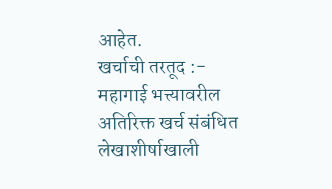आहेत.
खर्चाची तरतूद :-
महागाई भत्त्यावरील अतिरिक्त खर्च संबंधित लेखाशीर्षाखाली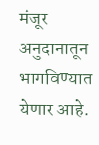मंजूर अनुदानातून भागविण्यात येणार आहे.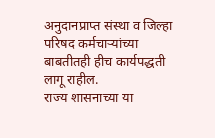अनुदानप्राप्त संस्था व जिल्हा परिषद कर्मचाऱ्यांच्या बाबतीतही हीच कार्यपद्धती लागू राहील.
राज्य शासनाच्या या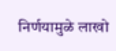निर्णयामुळे लाखो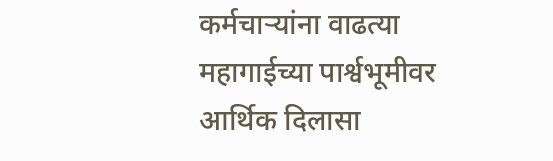कर्मचाऱ्यांना वाढत्या महागाईच्या पार्श्वभूमीवर आर्थिक दिलासा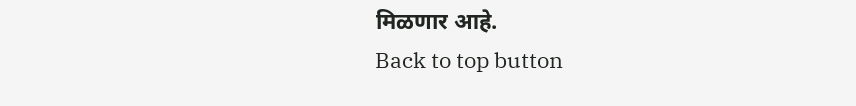मिळणार आहे.
Back to top button